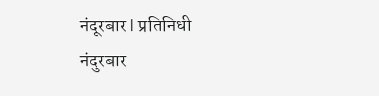नंदूरबार l प्रतिनिधी
नंदुरबार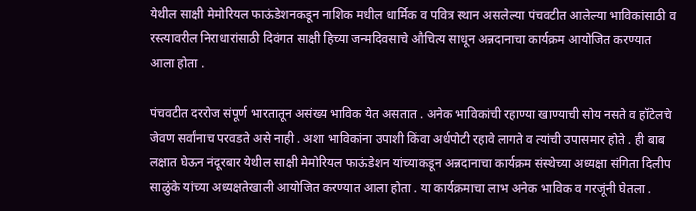येथील साक्षी मेमोरियल फाऊंडेशनकडून नाशिक मधील धार्मिक व पवित्र स्थान असलेल्या पंचवटीत आलेल्या भाविकांसाठी व रस्त्यावरील निराधारांसाठी दिवंगत साक्षी हिच्या जन्मदिवसाचे औचित्य साधून अन्नदानाचा कार्यक्रम आयोजित करण्यात आला होता .

पंचवटीत दररोज संपूर्ण भारतातून असंख्य भाविक येत असतात . अनेक भाविकांची रहाण्या खाण्याची सोय नसते व हॉटेलचे जेवण सर्वांनाच परवडते असे नाही . अशा भाविकांना उपाशी किंवा अर्धपोटी रहावे लागते व त्यांची उपासमार होते . ही बाब लक्षात घेऊन नंदूरबार येथील साक्षी मेमोरियल फाऊंडेशन यांच्याकडून अन्नदानाचा कार्यक्रम संस्थेच्या अध्यक्षा संगिता दिलीप साळुंके यांच्या अध्यक्षतेखाली आयोजित करण्यात आला होता . या कार्यक्रमाचा लाभ अनेक भाविक व गरजूंनी घेतला .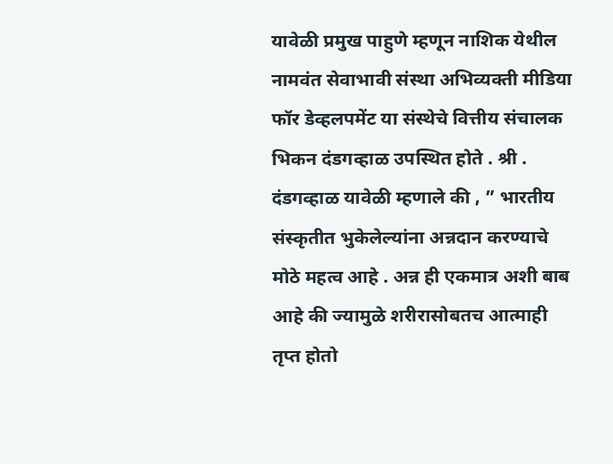यावेळी प्रमुख पाहुणे म्हणून नाशिक येथील नामवंत सेवाभावी संस्था अभिव्यक्ती मीडिया फॉर डेव्हलपमेंट या संस्थेचे वित्तीय संचालक भिकन दंडगव्हाळ उपस्थित होते . श्री . दंडगव्हाळ यावेळी म्हणाले की , ” भारतीय संस्कृतीत भुकेलेल्यांना अन्नदान करण्याचे मोठे महत्व आहे . अन्न ही एकमात्र अशी बाब आहे की ज्यामुळे शरीरासोबतच आत्माही तृप्त होतो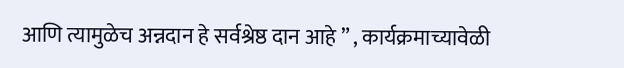आणि त्यामुळेच अन्नदान हे सर्वश्रेष्ठ दान आहे ” , कार्यक्रमाच्यावेळी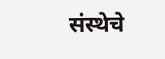संस्थेचे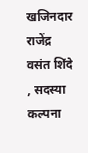खजिनदार राजेंद्र वसंत शिंदे , सदस्या कल्पना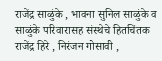राजेंद्र साळुंके , भावना सुनिल साळुंके व साळुंके परिवारासह संस्थेचे हितचिंतक राजेंद्र हिरे , निरंजन गोसावी ,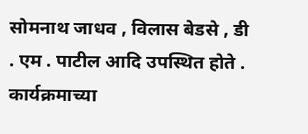सोमनाथ जाधव , विलास बेडसे , डी . एम . पाटील आदि उपस्थित होते . कार्यक्रमाच्या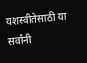यशस्वीतेसाठी या सर्वांनी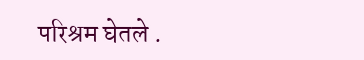परिश्रम घेतले .